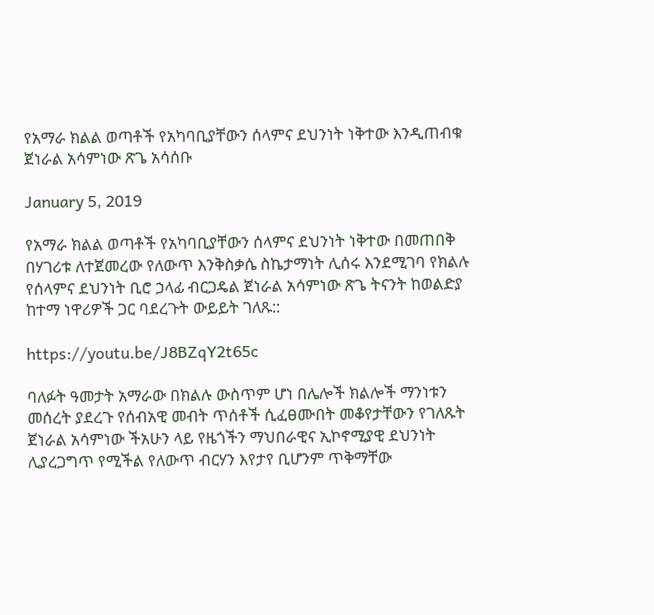የአማራ ክልል ወጣቶች የአካባቢያቸውን ሰላምና ደህንነት ነቅተው እንዲጠብቁ ጀነራል አሳምነው ጽጌ አሳሰቡ

January 5, 2019

የአማራ ክልል ወጣቶች የአካባቢያቸውን ሰላምና ደህንነት ነቅተው በመጠበቅ በሃገሪቱ ለተጀመረው የለውጥ እንቅስቃሴ ስኬታማነት ሊሰሩ እንደሚገባ የክልሉ የሰላምና ደህንነት ቢሮ ኃላፊ ብርጋዴል ጀነራል አሳምነው ጽጌ ትናንት ከወልድያ ከተማ ነዋሪዎች ጋር ባደረጉት ውይይት ገለጹ::

https://youtu.be/J8BZqY2t65c

ባለፉት ዓመታት አማራው በክልሉ ውስጥም ሆነ በሌሎች ክልሎች ማንነቱን መሰረት ያደረጉ የሰብአዊ መብት ጥሰቶች ሲፈፀሙበት መቆየታቸውን የገለጹት ጀነራል አሳምነው ችአሁን ላይ የዜጎችን ማህበራዊና ኢኮኖሚያዊ ደህንነት ሊያረጋግጥ የሚችል የለውጥ ብርሃን እየታየ ቢሆንም ጥቅማቸው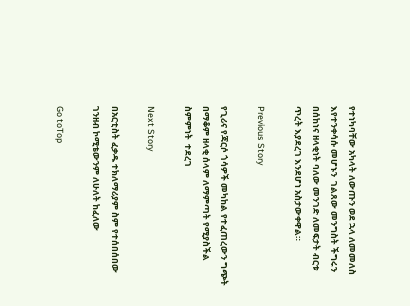የተነካባቸው አካላት ለውጡን ወደ ኋላ ለመመለስ እየተንቀሳሱ መሆኑን  ገልጸው መንግስት ችግሩን በሰከነና ዘላቂነት ባለው መንገድ ለመፍታት ብርቱ ጥረት እያደረገ እንደሆነ አስታውቀዋል።

Previous Story

የጊሪና የጃርሶ ጎሳዎች መካከል የተፈጠረውን ግጭት በማቆም ዘላቂ ሰላም ለማምጣት የሚያስችል ስምምነት  ተደረገ

Next Story

በአርቲስት ፈቃዱ ተክለማሪያም ስም የተሰበሰበው ገንዘብ ኮሚቴውንም ለሁለት ከፈለው

Go toTop